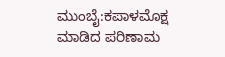ಮುಂಬೈ:ಕಪಾಳಮೊಕ್ಷ ಮಾಡಿದ ಪರಿಣಾಮ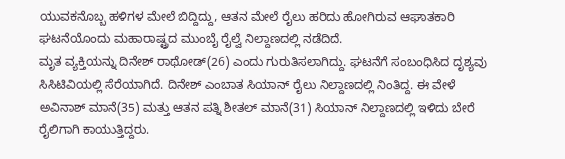ಯುವಕನೊಬ್ಬ ಹಳಿಗಳ ಮೇಲೆ ಬಿದ್ದಿದ್ದು, ಆತನ ಮೇಲೆ ರೈಲು ಹರಿದು ಹೋಗಿರುವ ಆಘಾತಕಾರಿ ಘಟನೆಯೊಂದು ಮಹಾರಾಷ್ಟ್ರದ ಮುಂಬೈ ರೈಲ್ವೆ ನಿಲ್ದಾಣದಲ್ಲಿ ನಡೆದಿದೆ.
ಮೃತ ವ್ಯಕ್ತಿಯನ್ನು ದಿನೇಶ್ ರಾಥೋಡ್(26) ಎಂದು ಗುರುತಿಸಲಾಗಿದ್ದು. ಘಟನೆಗೆ ಸಂಬಂಧಿಸಿದ ದೃಶ್ಯವು ಸಿಸಿಟಿವಿಯಲ್ಲಿ ಸೆರೆಯಾಗಿದೆ. ದಿನೇಶ್ ಎಂಬಾತ ಸಿಯಾನ್ ರೈಲು ನಿಲ್ದಾಣದಲ್ಲಿ ನಿಂತಿದ್ದ. ಈ ವೇಳೆ ಅವಿನಾಶ್ ಮಾನೆ(35) ಮತ್ತು ಆತನ ಪತ್ನಿ ಶೀತಲ್ ಮಾನೆ(31) ಸಿಯಾನ್ ನಿಲ್ದಾಣದಲ್ಲಿ ಇಳಿದು ಬೇರೆ ರೈಲಿಗಾಗಿ ಕಾಯುತ್ತಿದ್ದರು.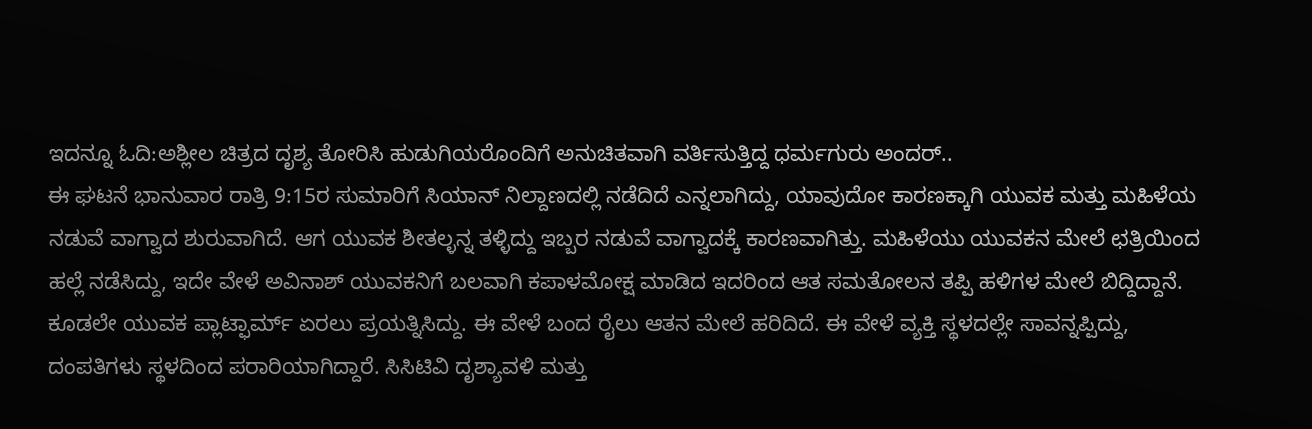ಇದನ್ನೂ ಓದಿ:ಅಶ್ಲೀಲ ಚಿತ್ರದ ದೃಶ್ಯ ತೋರಿಸಿ ಹುಡುಗಿಯರೊಂದಿಗೆ ಅನುಚಿತವಾಗಿ ವರ್ತಿಸುತ್ತಿದ್ದ ಧರ್ಮಗುರು ಅಂದರ್..
ಈ ಘಟನೆ ಭಾನುವಾರ ರಾತ್ರಿ 9:15ರ ಸುಮಾರಿಗೆ ಸಿಯಾನ್ ನಿಲ್ದಾಣದಲ್ಲಿ ನಡೆದಿದೆ ಎನ್ನಲಾಗಿದ್ದು, ಯಾವುದೋ ಕಾರಣಕ್ಕಾಗಿ ಯುವಕ ಮತ್ತು ಮಹಿಳೆಯ ನಡುವೆ ವಾಗ್ವಾದ ಶುರುವಾಗಿದೆ. ಆಗ ಯುವಕ ಶೀತಲ್ಳನ್ನ ತಳ್ಳಿದ್ದು ಇಬ್ಬರ ನಡುವೆ ವಾಗ್ವಾದಕ್ಕೆ ಕಾರಣವಾಗಿತ್ತು. ಮಹಿಳೆಯು ಯುವಕನ ಮೇಲೆ ಛತ್ರಿಯಿಂದ ಹಲ್ಲೆ ನಡೆಸಿದ್ದು, ಇದೇ ವೇಳೆ ಅವಿನಾಶ್ ಯುವಕನಿಗೆ ಬಲವಾಗಿ ಕಪಾಳಮೋಕ್ಷ ಮಾಡಿದ ಇದರಿಂದ ಆತ ಸಮತೋಲನ ತಪ್ಪಿ ಹಳಿಗಳ ಮೇಲೆ ಬಿದ್ದಿದ್ದಾನೆ.
ಕೂಡಲೇ ಯುವಕ ಪ್ಲಾಟ್ಫಾರ್ಮ್ ಏರಲು ಪ್ರಯತ್ನಿಸಿದ್ದು. ಈ ವೇಳೆ ಬಂದ ರೈಲು ಆತನ ಮೇಲೆ ಹರಿದಿದೆ. ಈ ವೇಳೆ ವ್ಯಕ್ತಿ ಸ್ಥಳದಲ್ಲೇ ಸಾವನ್ನಪ್ಪಿದ್ದು, ದಂಪತಿಗಳು ಸ್ಥಳದಿಂದ ಪರಾರಿಯಾಗಿದ್ದಾರೆ. ಸಿಸಿಟಿವಿ ದೃಶ್ಯಾವಳಿ ಮತ್ತು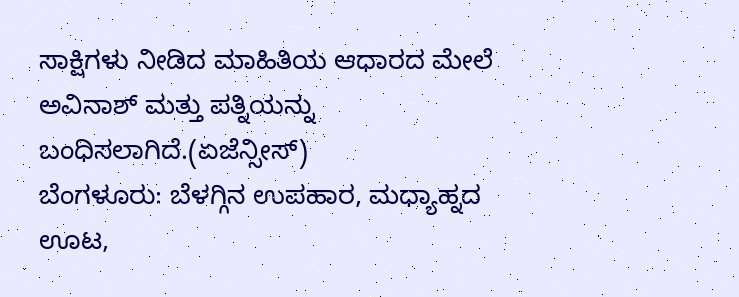ಸಾಕ್ಷಿಗಳು ನೀಡಿದ ಮಾಹಿತಿಯ ಆಧಾರದ ಮೇಲೆ ಅವಿನಾಶ್ ಮತ್ತು ಪತ್ನಿಯನ್ನು ಬಂಧಿಸಲಾಗಿದೆ.(ಏಜೆನ್ಸೀಸ್)
ಬೆಂಗಳೂರು: ಬೆಳಗ್ಗಿನ ಉಪಹಾರ, ಮಧ್ಯಾಹ್ನದ ಊಟ,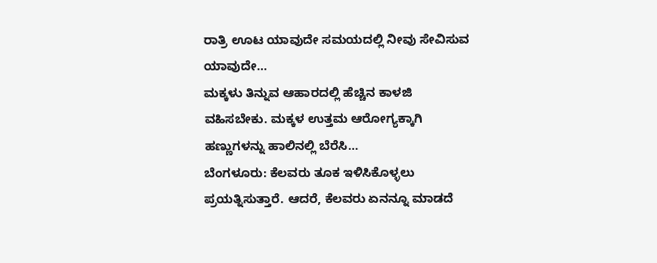ರಾತ್ರಿ ಊಟ ಯಾವುದೇ ಸಮಯದಲ್ಲಿ ನೀವು ಸೇವಿಸುವ ಯಾವುದೇ…
ಮಕ್ಕಳು ತಿನ್ನುವ ಆಹಾರದಲ್ಲಿ ಹೆಚ್ಚಿನ ಕಾಳಜಿ ವಹಿಸಬೇಕು. ಮಕ್ಕಳ ಉತ್ತಮ ಆರೋಗ್ಯಕ್ಕಾಗಿ ಹಣ್ಣುಗಳನ್ನು ಹಾಲಿನಲ್ಲಿ ಬೆರೆಸಿ…
ಬೆಂಗಳೂರು: ಕೆಲವರು ತೂಕ ಇಳಿಸಿಕೊಳ್ಳಲು ಪ್ರಯತ್ನಿಸುತ್ತಾರೆ. ಆದರೆ, ಕೆಲವರು ಏನನ್ನೂ ಮಾಡದೆ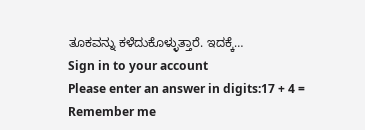ತೂಕವನ್ನು ಕಳೆದುಕೊಳ್ಳುತ್ತಾರೆ. ಇದಕ್ಕೆ…
Sign in to your account
Please enter an answer in digits:17 + 4 =
Remember me